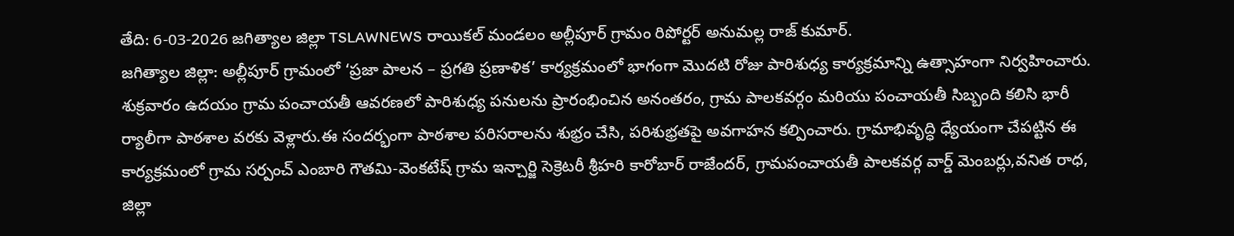తేది: 6-03-2026 జగిత్యాల జిల్లా TSLAWNEWS రాయికల్ మండలం అల్లీపూర్ గ్రామం రిపోర్టర్ అనుమల్ల రాజ్ కుమార్.
జగిత్యాల జిల్లా: అల్లీపూర్ గ్రామంలో ‘ప్రజా పాలన – ప్రగతి ప్రణాళిక’ కార్యక్రమంలో భాగంగా మొదటి రోజు పారిశుధ్య కార్యక్రమాన్ని ఉత్సాహంగా నిర్వహించారు. శుక్రవారం ఉదయం గ్రామ పంచాయతీ ఆవరణలో పారిశుధ్య పనులను ప్రారంభించిన అనంతరం, గ్రామ పాలకవర్గం మరియు పంచాయతీ సిబ్బంది కలిసి భారీ ర్యాలీగా పాఠశాల వరకు వెళ్లారు.ఈ సందర్భంగా పాఠశాల పరిసరాలను శుభ్రం చేసి, పరిశుభ్రతపై అవగాహన కల్పించారు. గ్రామాభివృద్ధి ధ్యేయంగా చేపట్టిన ఈ కార్యక్రమంలో గ్రామ సర్పంచ్ ఎంబారి గౌతమి-వెంకటేష్ గ్రామ ఇన్చార్జి సెక్రెటరీ శ్రీహరి కారోబార్ రాజేందర్, గ్రామపంచాయతీ పాలకవర్గ వార్డ్ మెంబర్లు,వనిత రాధ, జిల్లా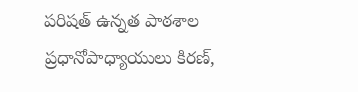పరిషత్ ఉన్నత పాఠశాల ప్రధానోపాధ్యాయులు కిరణ్,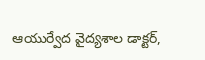ఆయుర్వేద వైద్యశాల డాక్టర్,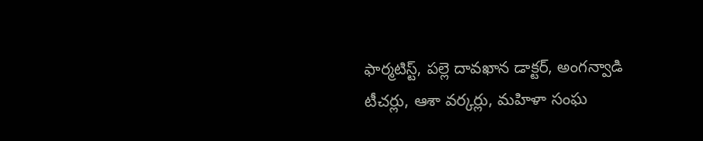ఫార్మటిస్ట్, పల్లె దావఖాన డాక్టర్, అంగన్వాడి టీచర్లు, ఆశా వర్కర్లు, మహిళా సంఘ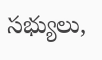సభ్యులు,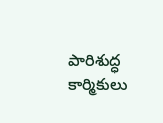పారిశుద్ధ కార్మికులు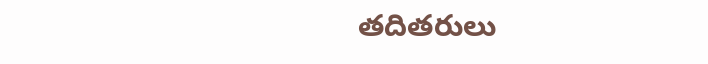తదితరులు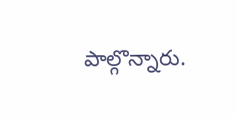పాల్గొన్నారు.